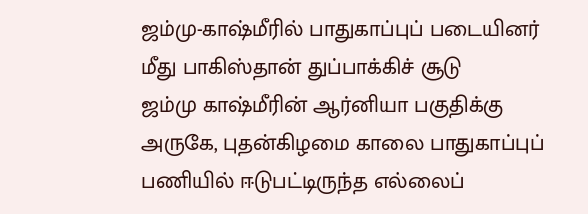ஜம்மு-காஷ்மீரில் பாதுகாப்புப் படையினர் மீது பாகிஸ்தான் துப்பாக்கிச் சூடு
ஜம்மு காஷ்மீரின் ஆர்னியா பகுதிக்கு அருகே, புதன்கிழமை காலை பாதுகாப்புப் பணியில் ஈடுபட்டிருந்த எல்லைப்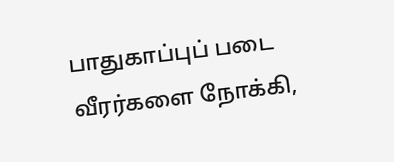பாதுகாப்புப் படை வீரர்களை நோக்கி,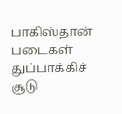பாகிஸ்தான் படைகள் துப்பாக்கிச் சூடு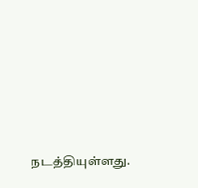நடத்தியுள்ளது.